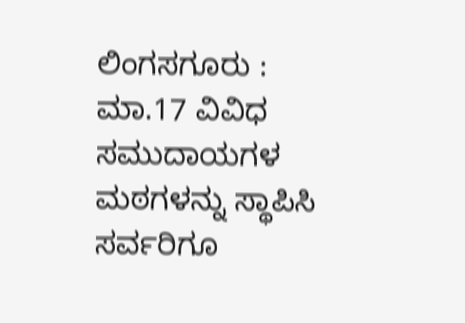ಲಿಂಗಸಗೂರು : ಮಾ.17 ವಿವಿಧ ಸಮುದಾಯಗಳ ಮಠಗಳನ್ನು ಸ್ಥಾಪಿಸಿ ಸರ್ವರಿಗೂ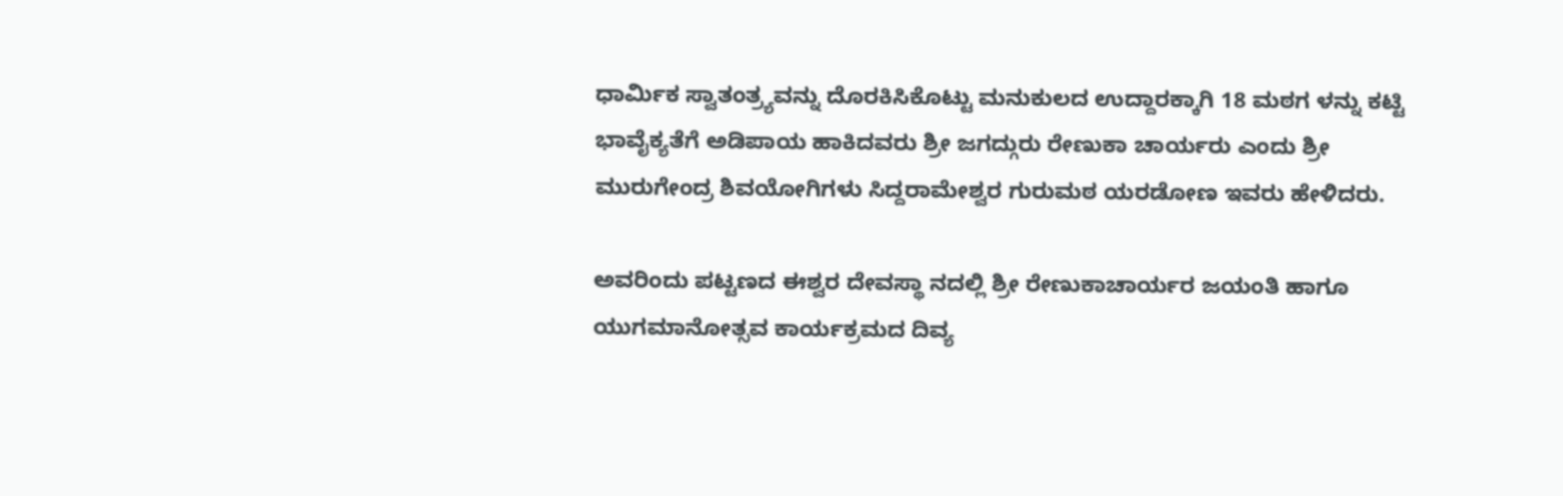ಧಾರ್ಮಿಕ ಸ್ವಾತಂತ್ರ್ಯವನ್ನು ದೊರಕಿಸಿಕೊಟ್ಟು ಮನುಕುಲದ ಉದ್ದಾರಕ್ಕಾಗಿ 18 ಮಠಗ ಳನ್ನು ಕಟ್ಟಿ ಭಾವೈಕ್ಯತೆಗೆ ಅಡಿಪಾಯ ಹಾಕಿದವರು ಶ್ರೀ ಜಗದ್ಗುರು ರೇಣುಕಾ ಚಾರ್ಯರು ಎಂದು ಶ್ರೀ ಮುರುಗೇಂದ್ರ ಶಿವಯೋಗಿಗಳು ಸಿದ್ದರಾಮೇಶ್ವರ ಗುರುಮಠ ಯರಡೋಣ ಇವರು ಹೇಳಿದರು.

ಅವರಿಂದು ಪಟ್ಟಣದ ಈಶ್ವರ ದೇವಸ್ಥಾ ನದಲ್ಲಿ ಶ್ರೀ ರೇಣುಕಾಚಾರ್ಯರ ಜಯಂತಿ ಹಾಗೂ ಯುಗಮಾನೋತ್ಸವ ಕಾರ್ಯಕ್ರಮದ ದಿವ್ಯ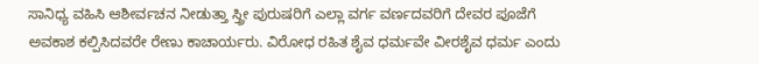ಸಾನಿಧ್ಯ ವಹಿಸಿ ಆಶೀರ್ವಚನ ನೀಡುತ್ತಾ ಸ್ತ್ರೀ ಪುರುಷರಿಗೆ ಎಲ್ಲಾ ವರ್ಗ ವರ್ಣದವರಿಗೆ ದೇವರ ಪೂಜೆಗೆ ಅವಕಾಶ ಕಲ್ಪಿಸಿದವರೇ ರೇಣು ಕಾಚಾರ್ಯರು. ವಿರೋಧ ರಹಿತ ಶೈವ ಧರ್ಮವೇ ವೀರಶೈವ ಧರ್ಮ ಎಂದು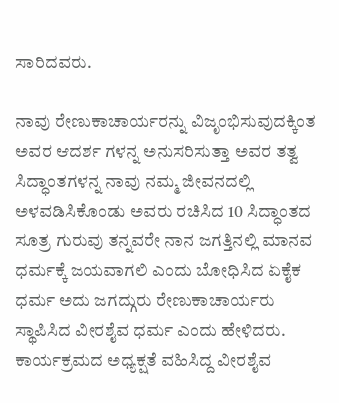ಸಾರಿದವರು.

ನಾವು ರೇಣುಕಾಚಾರ್ಯರನ್ನು ವಿಜೃಂಭಿಸುವುದಕ್ಕಿಂತ ಅವರ ಆದರ್ಶ ಗಳನ್ನ ಅನುಸರಿಸುತ್ತಾ ಅವರ ತತ್ವ ಸಿದ್ಧಾಂತಗಳನ್ನ ನಾವು ನಮ್ಮ ಜೀವನದಲ್ಲಿ ಅಳವಡಿಸಿಕೊಂಡು ಅವರು ರಚಿಸಿದ 10 ಸಿದ್ಧಾಂತದ ಸೂತ್ರ ಗುರುವು ತನ್ನವರೇ ನಾನ ಜಗತ್ತಿನಲ್ಲಿ ಮಾನವ ಧರ್ಮಕ್ಕೆ ಜಯವಾಗಲಿ ಎಂದು ಬೋಧಿಸಿದ ಏಕೈಕ ಧರ್ಮ ಅದು ಜಗದ್ಗುರು ರೇಣುಕಾಚಾರ್ಯರು
ಸ್ಥಾಪಿಸಿದ ವೀರಶೈವ ಧರ್ಮ ಎಂದು ಹೇಳಿದರು.
ಕಾರ್ಯಕ್ರಮದ ಅಧ್ಯಕ್ಷತೆ ವಹಿಸಿದ್ದ ವೀರಶೈವ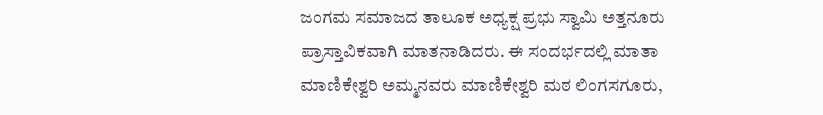ಜಂಗಮ ಸಮಾಜದ ತಾಲೂಕ ಅಧ್ಯಕ್ಷ ಪ್ರಭು ಸ್ವಾಮಿ ಅತ್ತನೂರು ಪ್ರಾಸ್ತಾವಿಕವಾಗಿ ಮಾತನಾಡಿದರು. ಈ ಸಂದರ್ಭದಲ್ಲಿ ಮಾತಾ ಮಾಣಿಕೇಶ್ವರಿ ಅಮ್ಮನವರು ಮಾಣಿಕೇಶ್ವರಿ ಮಠ ಲಿಂಗಸಗೂರು,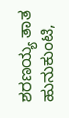ಶರಣಯ್ಯ ತಾತ ಹುನುಕುಂಟಿ,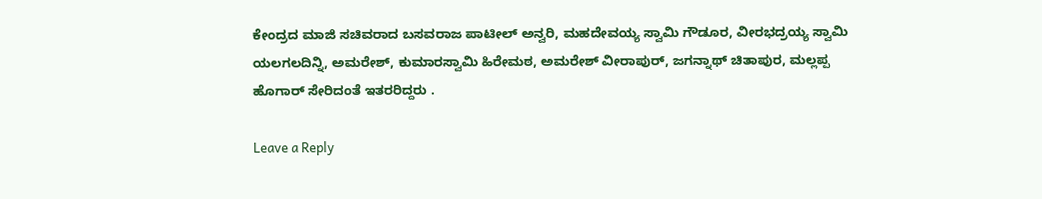ಕೇಂದ್ರದ ಮಾಜಿ ಸಚಿವರಾದ ಬಸವರಾಜ ಪಾಟೀಲ್ ಅನ್ವರಿ, ಮಹದೇವಯ್ಯ ಸ್ವಾಮಿ ಗೌಡೂರ, ವೀರಭದ್ರಯ್ಯ ಸ್ವಾಮಿ ಯಲಗಲದಿನ್ನಿ, ಅಮರೇಶ್, ಕುಮಾರಸ್ವಾಮಿ ಹಿರೇಮಠ, ಅಮರೇಶ್ ವೀರಾಪುರ್, ಜಗನ್ನಾಥ್ ಚಿತಾಪುರ, ಮಲ್ಲಪ್ಪ ಹೊಗಾರ್ ಸೇರಿದಂತೆ ಇತರರಿದ್ದರು .

Leave a Reply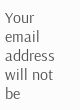Your email address will not be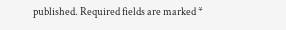published. Required fields are marked *